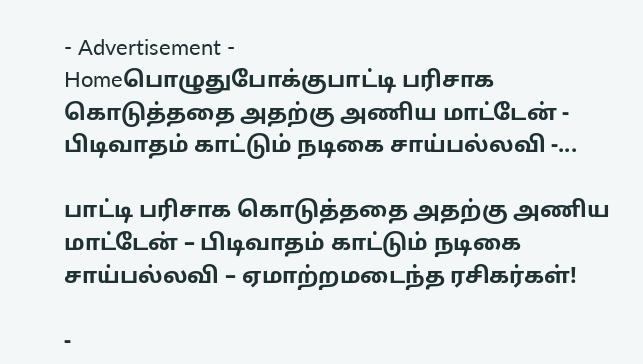- Advertisement -
Homeபொழுதுபோக்குபாட்டி பரிசாக கொடுத்ததை அதற்கு அணிய மாட்டேன் - பிடிவாதம் காட்டும் நடிகை சாய்பல்லவி -...

பாட்டி பரிசாக கொடுத்ததை அதற்கு அணிய மாட்டேன் – பிடிவாதம் காட்டும் நடிகை சாய்பல்லவி – ஏமாற்றமடைந்த ரசிகர்கள்!

-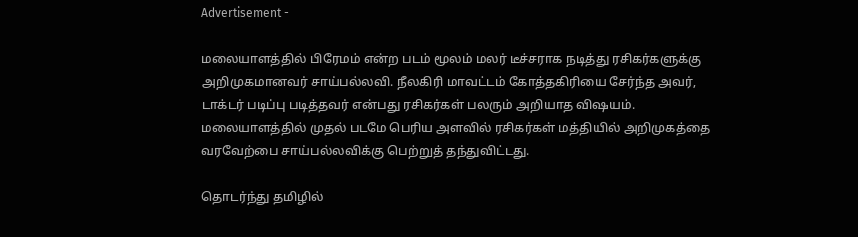Advertisement -

மலையாளத்தில் பிரேமம் என்ற படம் மூலம் மலர் டீச்சராக நடித்து ரசிகர்களுக்கு அறிமுகமானவர் சாய்பல்லவி. நீலகிரி மாவட்டம் கோத்தகிரியை சேர்ந்த அவர், டாக்டர் படிப்பு படித்தவர் என்பது ரசிகர்கள் பலரும் அறியாத விஷயம். மலையாளத்தில் முதல் படமே பெரிய அளவில் ரசிகர்கள் மத்தியில் அறிமுகத்தை வரவேற்பை சாய்பல்லவிக்கு பெற்றுத் தந்துவிட்டது.

தொடர்ந்து தமிழில்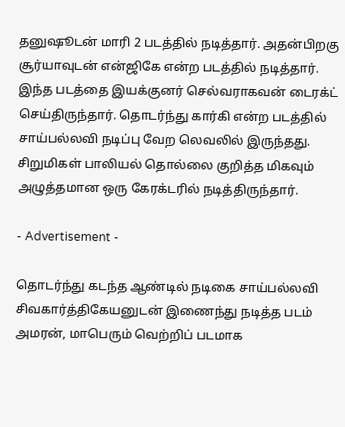தனுஷூடன் மாரி 2 படத்தில் நடித்தார். அதன்பிறகு சூர்யாவுடன் என்ஜிகே என்ற படத்தில் நடித்தார். இந்த படத்தை இயக்குனர் செல்வராகவன் டைரக்ட் செய்திருந்தார். தொடர்ந்து கார்கி என்ற படத்தில் சாய்பல்லவி நடிப்பு வேற லெவலில் இருந்தது. சிறுமிகள் பாலியல் தொல்லை குறித்த மிகவும் அழுத்தமான ஒரு கேரக்டரில் நடித்திருந்தார்.

- Advertisement -

தொடர்ந்து கடந்த ஆண்டில் நடிகை சாய்பல்லவி சிவகார்த்திகேயனுடன் இணைந்து நடித்த படம் அமரன், மாபெரும் வெற்றிப் படமாக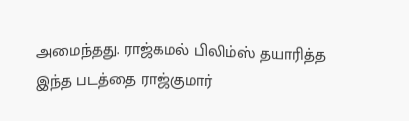அமைந்தது. ராஜ்கமல் பிலிம்ஸ் தயாரித்த இந்த படத்தை ராஜ்குமார்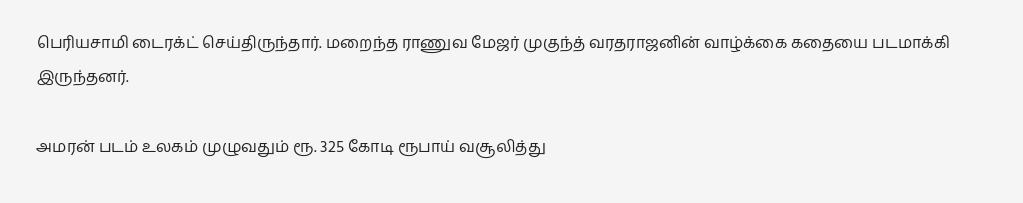பெரியசாமி டைரக்ட் செய்திருந்தார். மறைந்த ராணுவ மேஜர் முகுந்த் வரதராஜனின் வாழ்க்கை கதையை படமாக்கி இருந்தனர்.

அமரன் படம் உலகம் முழுவதும் ரூ. 325 கோடி ரூபாய் வசூலித்து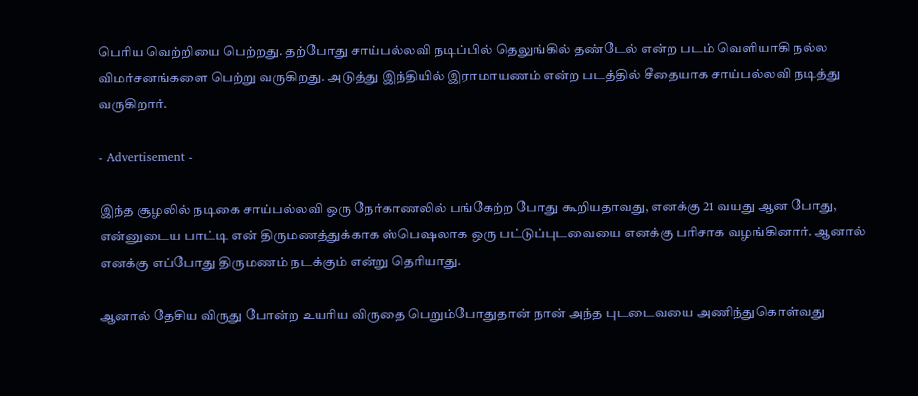பெரிய வெற்றியை பெற்றது. தற்போது சாய்பல்லவி நடிப்பில் தெலுங்கில் தண்டேல் என்ற படம் வெளியாகி நல்ல விமர்சனங்களை பெற்று வருகிறது. அடுத்து இந்தியில் இராமாயணம் என்ற படத்தில் சீதையாக சாய்பல்லவி நடித்து வருகிறார்.

- Advertisement -

இந்த சூழலில் நடிகை சாய்பல்லவி ஒரு நேர்காணலில் பங்கேற்ற போது கூறியதாவது, எனக்கு 21 வயது ஆன போது, என்னுடைய பாட்டி என் திருமணத்துக்காக ஸ்பெஷலாக ஒரு பட்டுப்புடவையை எனக்கு பரிசாக வழங்கினார். ஆனால் எனக்கு எப்போது திருமணம் நடக்கும் என்று தெரியாது.

ஆனால் தேசிய விருது போன்ற உயரிய விருதை பெறும்போதுதான் நான் அந்த புடடைவயை அணிந்துகொள்வது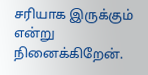சரியாக இருக்கும் என்று நினைக்கிறேன்.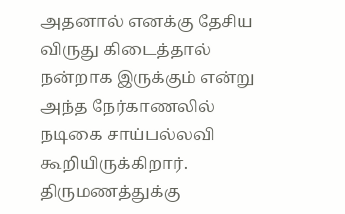அதனால் எனக்கு தேசிய விருது கிடைத்தால் நன்றாக இருக்கும் என்று அந்த நேர்காணலில் நடிகை சாய்பல்லவி கூறியிருக்கிறார். திருமணத்துக்கு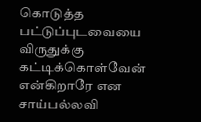கொடுத்த பட்டுப்புடவையை விருதுக்கு கட்டிக்கொள்வேன் என்கிறாரே என சாய்பல்லவி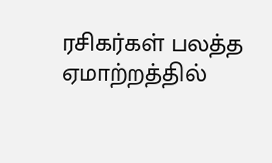ரசிகர்கள் பலத்த ஏமாற்றத்தில்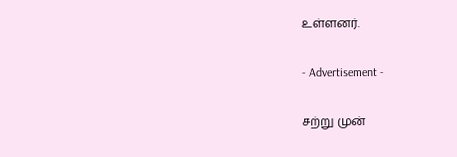உள்ளனர்.

- Advertisement -

சற்று முன்